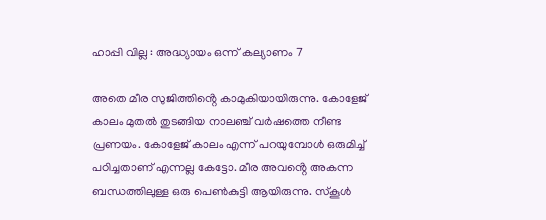ഹാപ്പി വില്ല : അദ്ധ്യായം ഒന്ന് കല്യാണം 7

അതെ മീര സുജിത്തിൻ്റെ കാമുകിയായിരുന്നു. കോളേജ് കാലം മുതൽ തുടങ്ങിയ നാലഞ്ച് വർഷത്തെ നീണ്ട പ്രണയം. കോളേജ് കാലം എന്ന് പറയുമ്പോൾ ഒരുമിച്ച് പഠിച്ചതാണ് എന്നല്ല കേട്ടോ. മീര അവൻ്റെ അകന്ന ബന്ധത്തിലുള്ള ഒരു പെൺകുട്ടി ആയിരുന്നു. സ്കൂൾ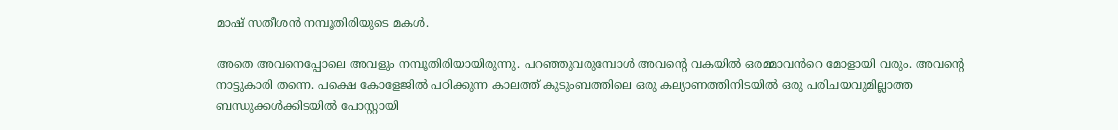മാഷ് സതീശൻ നമ്പൂതിരിയുടെ മകൾ.

അതെ അവനെപ്പോലെ അവളും നമ്പൂതിരിയായിരുന്നു. പറഞ്ഞുവരുമ്പോൾ അവൻ്റെ വകയിൽ ഒരമ്മാവൻറെ മോളായി വരും. അവൻ്റെ നാട്ടുകാരി തന്നെ. പക്ഷെ കോളേജിൽ പഠിക്കുന്ന കാലത്ത് കുടുംബത്തിലെ ഒരു കല്യാണത്തിനിടയിൽ ഒരു പരിചയവുമില്ലാത്ത ബന്ധുക്കൾക്കിടയിൽ പോസ്റ്റായി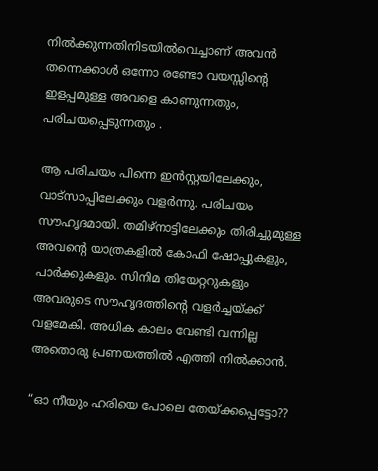നിൽക്കുന്നതിനിടയിൽവെച്ചാണ് അവൻ തന്നെക്കാൾ ഒന്നോ രണ്ടോ വയസ്സിൻ്റെ ഇളപ്പമുള്ള അവളെ കാണുന്നതും, പരിചയപ്പെടുന്നതും .

ആ പരിചയം പിന്നെ ഇൻസ്റ്റയിലേക്കും, വാട്സാപ്പിലേക്കും വളർന്നു. പരിചയം സൗഹൃദമായി. തമിഴ്‌നാട്ടിലേക്കും തിരിച്ചുമുള്ള അവൻ്റെ യാത്രകളിൽ കോഫി ഷോപ്പുകളും, പാർക്കുകളും. സിനിമ തിയേറ്ററുകളും അവരുടെ സൗഹൃദത്തിൻ്റെ വളർച്ചയ്ക്ക് വളമേകി. അധിക കാലം വേണ്ടി വന്നില്ല അതൊരു പ്രണയത്തിൽ എത്തി നിൽക്കാൻ.

“ഓ നീയും ഹരിയെ പോലെ തേയ്ക്കപ്പെട്ടോ??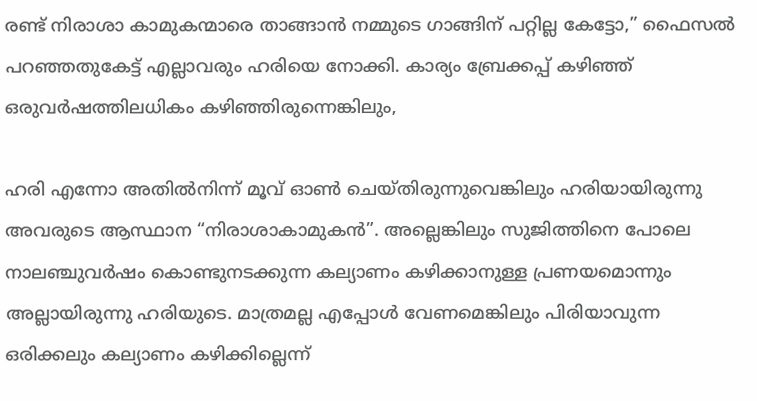രണ്ട് നിരാശാ കാമുകന്മാരെ താങ്ങാൻ നമ്മുടെ ഗാങ്ങിന് പറ്റില്ല കേട്ടോ,” ഫൈസൽ പറഞ്ഞതുകേട്ട് എല്ലാവരും ഹരിയെ നോക്കി. കാര്യം ബ്രേക്കപ്പ് കഴിഞ്ഞ് ഒരുവർഷത്തിലധികം കഴിഞ്ഞിരുന്നെങ്കിലും,

ഹരി എന്നോ അതിൽനിന്ന് മൂവ് ഓൺ ചെയ്തിരുന്നുവെങ്കിലും ഹരിയായിരുന്നു അവരുടെ ആസ്ഥാന “നിരാശാകാമുകൻ”. അല്ലെങ്കിലും സുജിത്തിനെ പോലെ നാലഞ്ചുവർഷം കൊണ്ടുനടക്കുന്ന കല്യാണം കഴിക്കാനുള്ള പ്രണയമൊന്നും അല്ലായിരുന്നു ഹരിയുടെ. മാത്രമല്ല എപ്പോൾ വേണമെങ്കിലും പിരിയാവുന്ന ഒരിക്കലും കല്യാണം കഴിക്കില്ലെന്ന്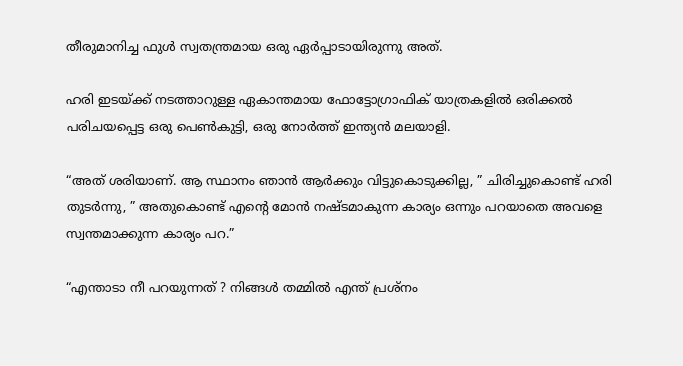തീരുമാനിച്ച ഫുൾ സ്വതന്ത്രമായ ഒരു ഏർപ്പാടായിരുന്നു അത്.

ഹരി ഇടയ്ക്ക് നടത്താറുള്ള ഏകാന്തമായ ഫോട്ടോഗ്രാഫിക് യാത്രകളിൽ ഒരിക്കൽ പരിചയപ്പെട്ട ഒരു പെൺകുട്ടി, ഒരു നോർത്ത് ഇന്ത്യൻ മലയാളി.

“അത് ശരിയാണ്. ആ സ്ഥാനം ഞാൻ ആർക്കും വിട്ടുകൊടുക്കില്ല, ” ചിരിച്ചുകൊണ്ട് ഹരി തുടർന്നു, ” അതുകൊണ്ട് എൻ്റെ മോൻ നഷ്ടമാകുന്ന കാര്യം ഒന്നും പറയാതെ അവളെ സ്വന്തമാക്കുന്ന കാര്യം പറ.”

“എന്താടാ നീ പറയുന്നത് ? നിങ്ങൾ തമ്മിൽ എന്ത് പ്രശ്നം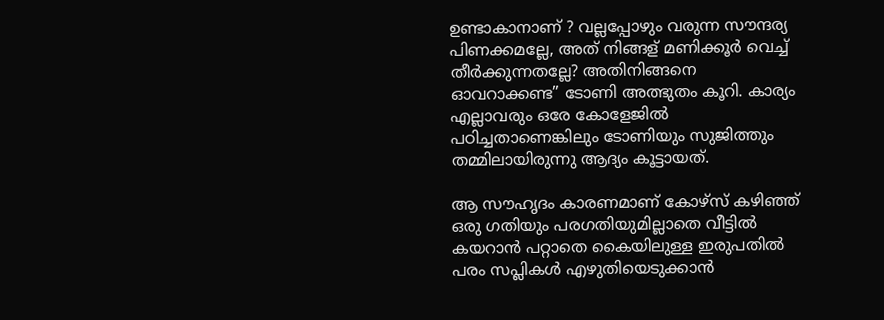ഉണ്ടാകാനാണ് ? വല്ലപ്പോഴും വരുന്ന സൗന്ദര്യ പിണക്കമല്ലേ, അത് നിങ്ങള് മണിക്കൂർ വെച്ച് തീർക്കുന്നതല്ലേ? അതിനിങ്ങനെ ഓവറാക്കണ്ട” ടോണി അത്ഭുതം കൂറി. കാര്യം എല്ലാവരും ഒരേ കോളേജിൽ പഠിച്ചതാണെങ്കിലും ടോണിയും സുജിത്തും തമ്മിലായിരുന്നു ആദ്യം കൂട്ടായത്.

ആ സൗഹൃദം കാരണമാണ് കോഴ്സ് കഴിഞ്ഞ് ഒരു ഗതിയും പരഗതിയുമില്ലാതെ വീട്ടിൽ കയറാൻ പറ്റാതെ കൈയിലുള്ള ഇരുപതിൽ പരം സപ്ലികൾ എഴുതിയെടുക്കാൻ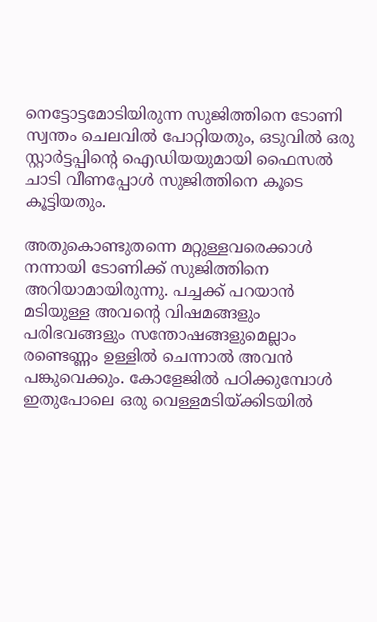നെട്ടോട്ടമോടിയിരുന്ന സുജിത്തിനെ ടോണി സ്വന്തം ചെലവിൽ പോറ്റിയതും, ഒടുവിൽ ഒരു സ്റ്റാർട്ടപ്പിൻ്റെ ഐഡിയയുമായി ഫൈസൽ ചാടി വീണപ്പോൾ സുജിത്തിനെ കൂടെ കൂട്ടിയതും.

അതുകൊണ്ടുതന്നെ മറ്റുള്ളവരെക്കാൾ നന്നായി ടോണിക്ക് സുജിത്തിനെ അറിയാമായിരുന്നു. പച്ചക്ക് പറയാൻ മടിയുള്ള അവൻ്റെ വിഷമങ്ങളും പരിഭവങ്ങളും സന്തോഷങ്ങളുമെല്ലാം രണ്ടെണ്ണം ഉള്ളിൽ ചെന്നാൽ അവൻ പങ്കുവെക്കും. കോളേജിൽ പഠിക്കുമ്പോൾ ഇതുപോലെ ഒരു വെള്ളമടിയ്ക്കിടയിൽ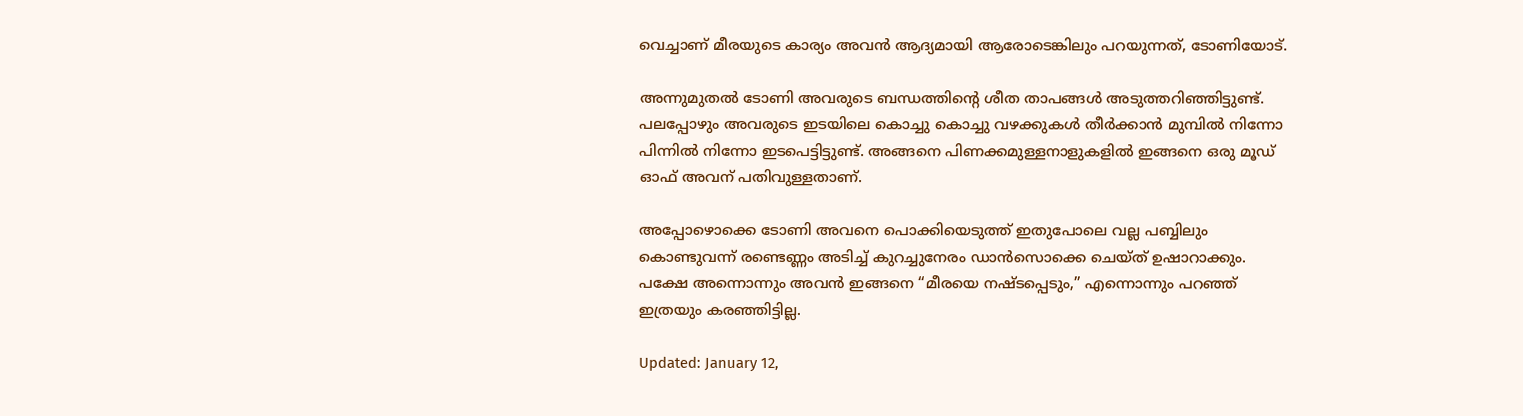വെച്ചാണ് മീരയുടെ കാര്യം അവൻ ആദ്യമായി ആരോടെങ്കിലും പറയുന്നത്, ടോണിയോട്.

അന്നുമുതൽ ടോണി അവരുടെ ബന്ധത്തിൻ്റെ ശീത താപങ്ങൾ അടുത്തറിഞ്ഞിട്ടുണ്ട്. പലപ്പോഴും അവരുടെ ഇടയിലെ കൊച്ചു കൊച്ചു വഴക്കുകൾ തീർക്കാൻ മുമ്പിൽ നിന്നോ പിന്നിൽ നിന്നോ ഇടപെട്ടിട്ടുണ്ട്. അങ്ങനെ പിണക്കമുള്ളനാളുകളിൽ ഇങ്ങനെ ഒരു മൂഡ് ഓഫ് അവന് പതിവുള്ളതാണ്.

അപ്പോഴൊക്കെ ടോണി അവനെ പൊക്കിയെടുത്ത് ഇതുപോലെ വല്ല പബ്ബിലും കൊണ്ടുവന്ന് രണ്ടെണ്ണം അടിച്ച് കുറച്ചുനേരം ഡാൻസൊക്കെ ചെയ്ത് ഉഷാറാക്കും. പക്ഷേ അന്നൊന്നും അവൻ ഇങ്ങനെ “മീരയെ നഷ്ടപ്പെടും,” എന്നൊന്നും പറഞ്ഞ് ഇത്രയും കരഞ്ഞിട്ടില്ല.

Updated: January 12,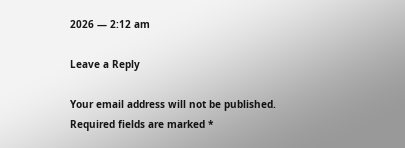2026 — 2:12 am

Leave a Reply

Your email address will not be published. Required fields are marked *